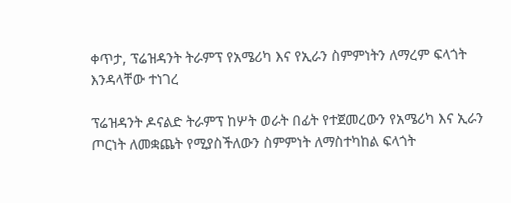ቀጥታ, ፕሬዝዳንት ትራምፕ የአሜሪካ እና የኢራን ስምምነትን ለማረም ፍላጎት እንዳላቸው ተነገረ

ፕሬዝዳንት ዶናልድ ትራምፕ ከሦት ወራት በፊት የተጀመረውን የአሜሪካ እና ኢራን ጦርነት ለመቋጨት የሚያስችለውን ስምምነት ለማስተካከል ፍላጎት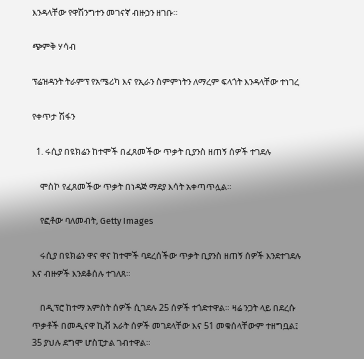እንዳላቸው የዋሽንግተን መገናኛ ብዙኃን ዘገቡ።

ጭምቅ ሃሳብ

ፕሬዝዳንት ትራምፕ የአሜሪካ እና የኢራን ስምምነትን ለማረም ፍላጎት እንዳላቸው ተነገረ

የቀጥታ ሽፋን

  1. ሩሲያ በዩክሬን ከተሞች በፈጸመችው ጥቃት ቢያንስ ዘጠኝ ሰዎች ተገደሉ

    ሞስኮ የፈጸመችው ጥቃት በነዳጅ ማደያ እሳት አቀጣጥሏል።

    የፎቶው ባለመብት, Getty Images

    ሩሲያ በዩክሬን ዋና ዋና ከተሞች ባደረሰችው ጥቃት ቢያንስ ዘጠኝ ሰዎች እንደተገደሉ እና ብዙዎች እንደቆሰሉ ተገለጸ።

    በዲፕሮ ከተማ አምስት ሰዎች ሲገደሉ 25 ሰዎች ተጎድተዋል። ዛሬ ንጋት ላይ በደረሱ ጥቃቶች በመዲናዋ ኪቭ አራት ሰዎች መገደላቸው እና 51 መቁሰላቸውም ተዘግቧል፤ 35 ያህሉ ደግሞ ሆስፒታል ገብተዋል።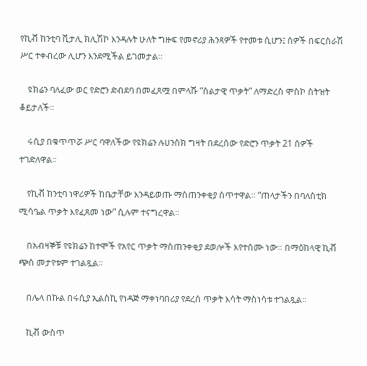የኪቭ ከንቲባ ቪታሊ ክሊሽኮ እንዳሉት ሁለት ግዙፍ የመኖሪያ ሕንጻዎች የተመቱ ሲሆን፤ ሰዎች በፍርስራሽ ሥር ተቀብረው ሊሆን እንደሚችል ይገመታል።

    ዩክሬን ባለፈው ወር የድሮን ድብደባ በመፈጸሟ በምላሹ “ስልታዊ ጥቃት” ለማድረስ ሞስኮ ስትዝት ቆይታለች።

    ሩሲያ በቁጥጥሯ ሥር ባዋለችው የዩክሬን ሉሀንስክ ግዛት በደረሰው የድሮን ጥቃት 21 ሰዎች ተገድለዋል።

    የኪቭ ከንቲባ ነዋሪዎች ከቤታቸው እንዳይወጡ ማስጠንቀቂያ ሰጥተዋል። “ጠላታችን በባለስቲክ ሚሳዔል ጥቃት እየፈጸመ ነው” ሲሉም ተናግረዋል።

    በአብዛኞቹ የዩክሬን ከተሞች የአየር ጥቃት ማስጠንቀቂያ ደወሎች እየተሰሙ ነው። በማዕከላዊ ኪቭ ጭስ መታየቱም ተገልጿል።

    በሌላ በኩል በሩሲያ ኢልስኪ የነዳጅ ማቀነባበሪያ የደረሰ ጥቃት እሳት ማስነሳቱ ተገልጿል።

    ኪቭ ውስጥ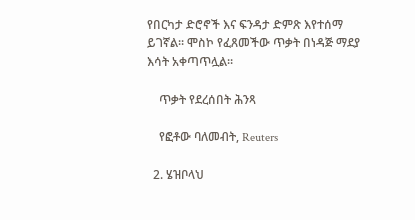የበርካታ ድሮኖች እና ፍንዳታ ድምጽ እየተሰማ ይገኛል። ሞስኮ የፈጸመችው ጥቃት በነዳጅ ማደያ እሳት አቀጣጥሏል።

    ጥቃት የደረሰበት ሕንጻ

    የፎቶው ባለመብት, Reuters

  2. ሄዝቦላህ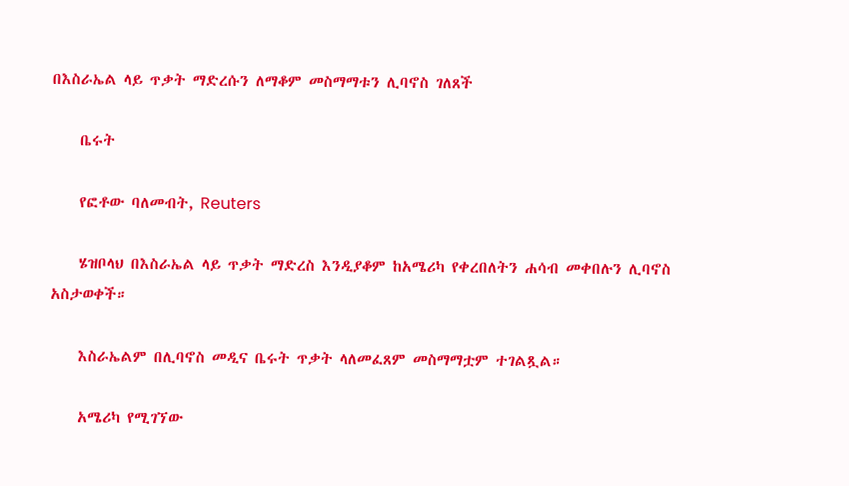በእስራኤል ላይ ጥቃት ማድረሱን ለማቆም መስማማቱን ሊባኖስ ገለጸች

    ቤሩት

    የፎቶው ባለመብት, Reuters

    ሄዝቦላህ በእስራኤል ላይ ጥቃት ማድረስ እንዲያቆም ከአሜሪካ የቀረበለትን ሐሳብ መቀበሉን ሊባኖስ አስታወቀች።

    እስራኤልም በሊባኖስ መዲና ቤሩት ጥቃት ላለመፈጸም መስማማቷም ተገልጿል።

    አሜሪካ የሚገኘው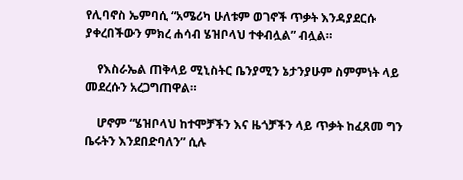የሊባኖስ ኤምባሲ “አሜሪካ ሁለቱም ወገኖች ጥቃት እንዳያደርሱ ያቀረበችውን ምክረ ሐሳብ ሄዝቦላህ ተቀብሏል” ብሏል።

    የእስራኤል ጠቅላይ ሚኒስትር ቤንያሚን ኔታንያሁም ስምምነት ላይ መደረሱን አረጋግጠዋል።

    ሆኖም “ሄዝቦላህ ከተሞቻችን እና ዜጎቻችን ላይ ጥቃት ከፈጸመ ግን ቤሩትን እንደበድባለን” ሲሉ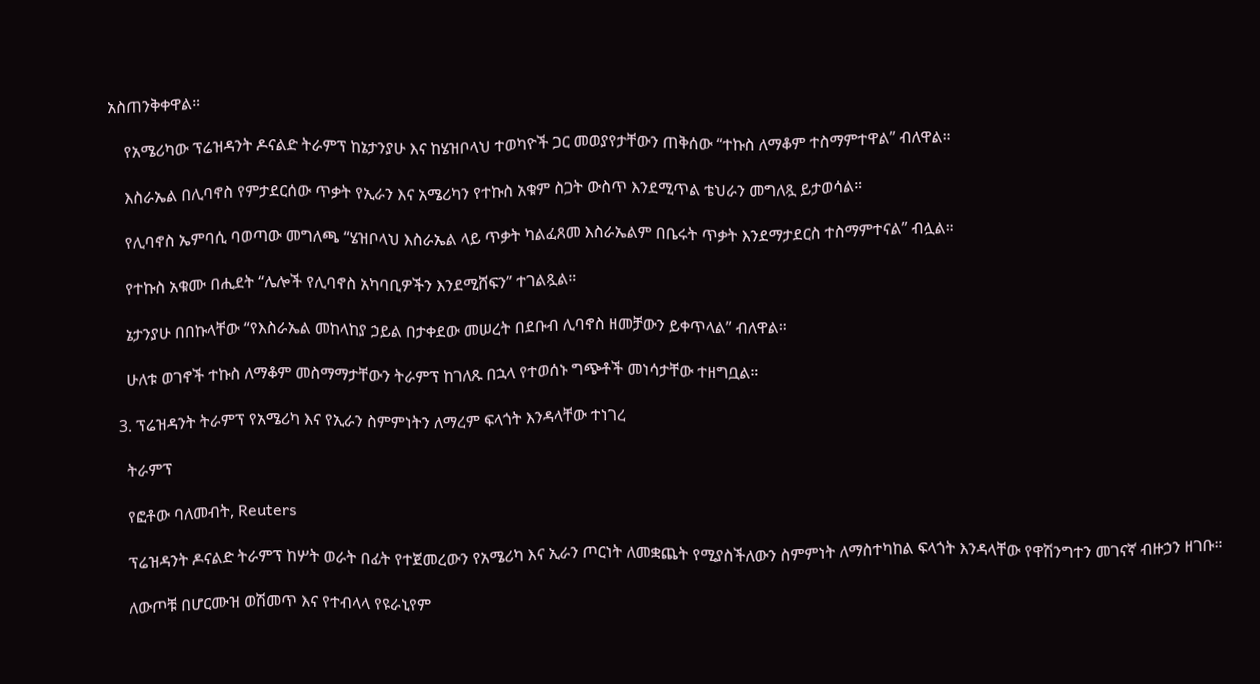አስጠንቅቀዋል።

    የአሜሪካው ፕሬዝዳንት ዶናልድ ትራምፕ ከኔታንያሁ እና ከሄዝቦላህ ተወካዮች ጋር መወያየታቸውን ጠቅሰው “ተኩስ ለማቆም ተስማምተዋል” ብለዋል።

    እስራኤል በሊባኖስ የምታደርሰው ጥቃት የኢራን እና አሜሪካን የተኩስ አቁም ስጋት ውስጥ እንደሚጥል ቴህራን መግለጿ ይታወሳል።

    የሊባኖስ ኤምባሲ ባወጣው መግለጫ “ሄዝቦላህ እስራኤል ላይ ጥቃት ካልፈጸመ እስራኤልም በቤሩት ጥቃት እንደማታደርስ ተስማምተናል” ብሏል።

    የተኩስ አቁሙ በሒደት “ሌሎች የሊባኖስ አካባቢዎችን እንደሚሸፍን” ተገልጿል።

    ኔታንያሁ በበኩላቸው “የእስራኤል መከላከያ ኃይል በታቀደው መሠረት በደቡብ ሊባኖስ ዘመቻውን ይቀጥላል” ብለዋል።

    ሁለቱ ወገኖች ተኩስ ለማቆም መስማማታቸውን ትራምፕ ከገለጹ በኋላ የተወሰኑ ግጭቶች መነሳታቸው ተዘግቧል።

  3. ፕሬዝዳንት ትራምፕ የአሜሪካ እና የኢራን ስምምነትን ለማረም ፍላጎት እንዳላቸው ተነገረ

    ትራምፕ

    የፎቶው ባለመብት, Reuters

    ፕሬዝዳንት ዶናልድ ትራምፕ ከሦት ወራት በፊት የተጀመረውን የአሜሪካ እና ኢራን ጦርነት ለመቋጨት የሚያስችለውን ስምምነት ለማስተካከል ፍላጎት እንዳላቸው የዋሽንግተን መገናኛ ብዙኃን ዘገቡ።

    ለውጦቹ በሆርሙዝ ወሽመጥ እና የተብላላ የዩራኒየም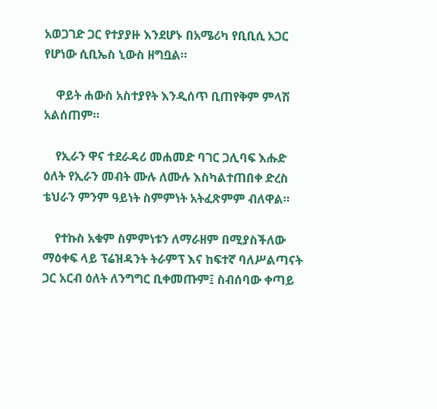አወጋገድ ጋር የተያያዙ እንደሆኑ በአሜሪካ የቢቢሲ አጋር የሆነው ሲቢኤስ ኒውስ ዘግቧል።

    ዋይት ሐውስ አስተያየት እንዲሰጥ ቢጠየቅም ምላሽ አልሰጠም።

    የኢራን ዋና ተደራዳሪ መሐመድ ባገር ጋሊባፍ እሑድ ዕለት የኢራን መብት ሙሉ ለሙሉ እስካልተጠበቀ ድረስ ቴህራን ምንም ዓይነት ስምምነት አትፈጽምም ብለዋል።

    የተኩስ አቁም ስምምነቱን ለማራዘም በሚያስችለው ማዕቀፍ ላይ ፕሬዝዳንት ትራምፕ እና ከፍተኛ ባለሥልጣናት ጋር አርብ ዕለት ለንግግር ቢቀመጡም፤ ስብሰባው ቀጣይ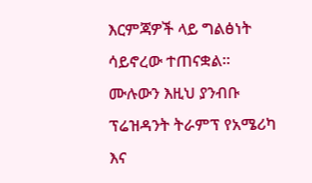እርምጃዎች ላይ ግልፅነት ሳይኖረው ተጠናቋል። ሙሉውን እዚህ ያንብቡ ፕሬዝዳንት ትራምፕ የአሜሪካ እና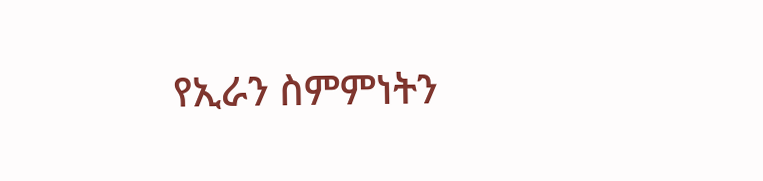የኢራን ስምምነትን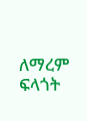ለማረም ፍላጎት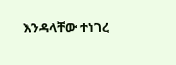እንዳላቸው ተነገረ